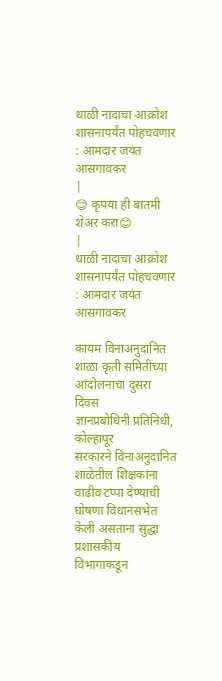थाळी नादाचा आक्रोश शासनापर्यंत पोहचवणार : आमदार जयंत आसगावकर
|
😊 कृपया ही बातमी शेअर करा😊
|
थाळी नादाचा आक्रोश शासनापर्यंत पोहचवणार : आमदार जयंत आसगावकर

कायम विनाअनुदानित शाळा कृती समितीच्या आंदोलनाचा दुसरा दिवस
ज्ञानप्रबोधिनी प्रतिनिधी, कोल्हापूर
सरकारने विनाअनुदानित शाळेतील शिक्षकांना वाढीव टप्पा देण्याची घोषणा विधानसभेत केली असताना सुद्धा प्रशासकीय विभागाकडून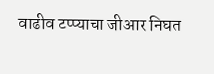वाढीव टप्प्याचा जीआर निघत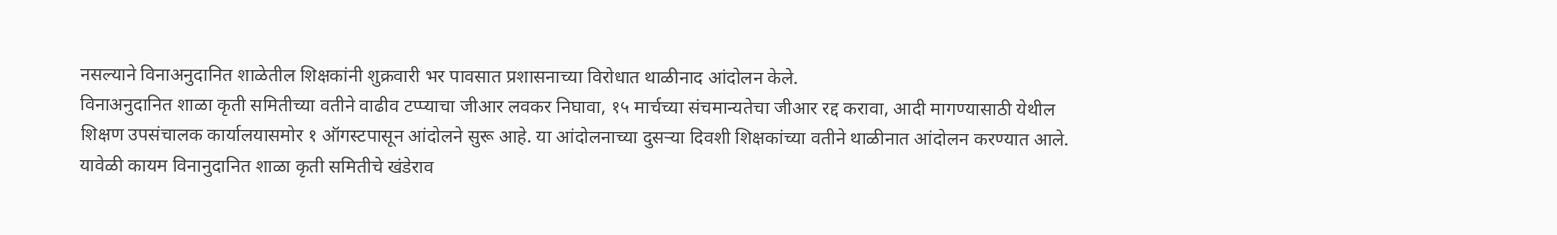नसल्याने विनाअनुदानित शाळेतील शिक्षकांनी शुक्रवारी भर पावसात प्रशासनाच्या विरोधात थाळीनाद आंदोलन केले.
विनाअनुदानित शाळा कृती समितीच्या वतीने वाढीव टप्प्याचा जीआर लवकर निघावा, १५ मार्चच्या संचमान्यतेचा जीआर रद्द करावा, आदी मागण्यासाठी येथील शिक्षण उपसंचालक कार्यालयासमोर १ ऑगस्टपासून आंदोलने सुरू आहे. या आंदोलनाच्या दुसऱ्या दिवशी शिक्षकांच्या वतीने थाळीनात आंदोलन करण्यात आले.
यावेळी कायम विनानुदानित शाळा कृती समितीचे खंडेराव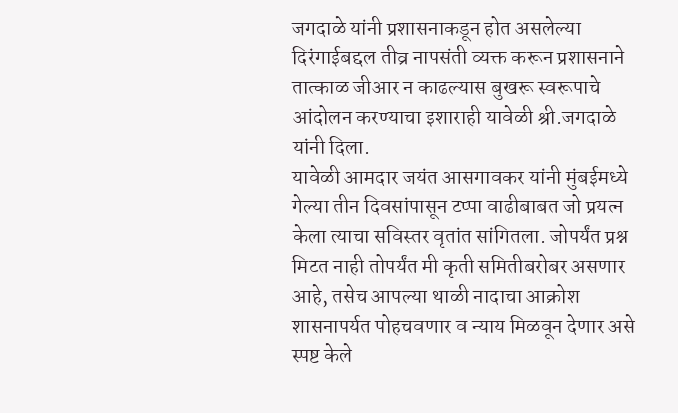जगदाळे यांनी प्रशासनाकडून होत असलेल्या दिरंगाईबद्दल तीव्र नापसंती व्यक्त करून प्रशासनाने तात्काळ जीआर न काढल्यास बुखरू स्वरूपाचे आंदोलन करण्याचा इशाराही यावेळी श्री.जगदाळे यांनी दिला.
यावेळी आमदार जयंत आसगावकर यांनी मुंबईमध्ये गेल्या तीन दिवसांपासून टप्पा वाढीबाबत जो प्रयत्न केला त्याचा सविस्तर वृतांत सांगितला. जोपर्यंत प्रश्न मिटत नाही तोपर्यंत मी कृती समितीबरोबर असणार आहे, तसेच आपल्या थाळी नादाचा आक्रोश शासनापर्यत पोहचवणार व न्याय मिळवून देणार असे स्पष्ट केले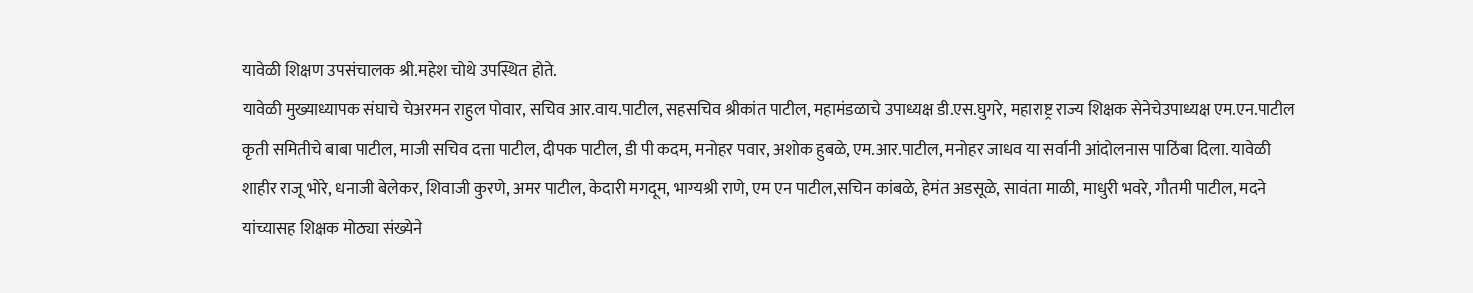यावेळी शिक्षण उपसंचालक श्री.महेश चोथे उपस्थित होते.
यावेळी मुख्याध्यापक संघाचे चेअरमन राहुल पोवार, सचिव आर.वाय.पाटील, सहसचिव श्रीकांत पाटील, महामंडळाचे उपाध्यक्ष डी.एस.घुगरे, महाराष्ट्र राज्य शिक्षक सेनेचेउपाध्यक्ष एम.एन.पाटील कृती समितीचे बाबा पाटील, माजी सचिव दत्ता पाटील, दीपक पाटील, डी पी कदम, मनोहर पवार, अशोक हुबळे, एम.आर.पाटील, मनोहर जाधव या सर्वानी आंदोलनास पाठिंबा दिला. यावेळी शाहीर राजू भोरे, धनाजी बेलेकर, शिवाजी कुरणे, अमर पाटील, केदारी मगदूम, भाग्यश्री राणे, एम एन पाटील,सचिन कांबळे, हेमंत अडसूळे, सावंता माळी, माधुरी भवरे, गौतमी पाटील, मदने यांच्यासह शिक्षक मोठ्या संख्येने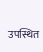उपस्थित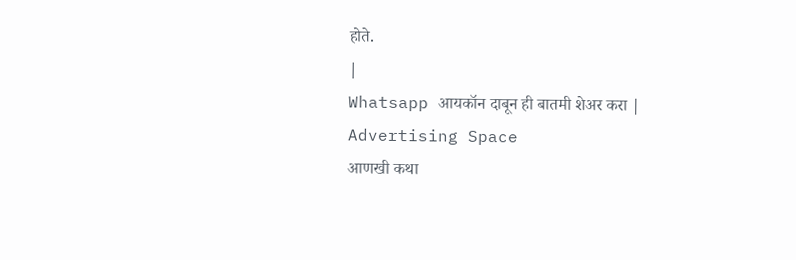होते.
|
Whatsapp आयकॉन दाबून ही बातमी शेअर करा |
Advertising Space
आणखी कथा